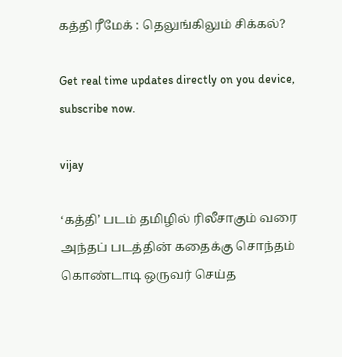கத்தி ரீமேக் : தெலுங்கிலும் சிக்கல்?

Get real time updates directly on you device, subscribe now.

vijay

‘கத்தி’ படம் தமிழில் ரிலீசாகும் வரை அந்தப் படத்தின் கதைக்கு சொந்தம் கொண்டாடி ஒருவர் செய்த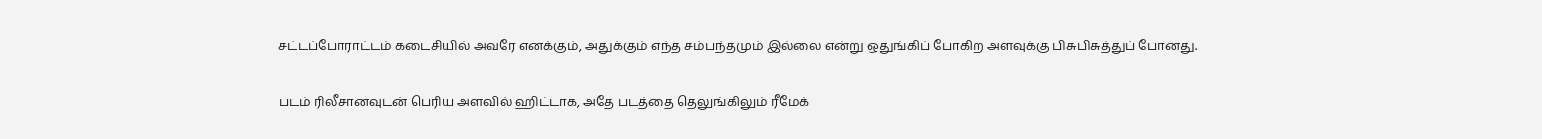சட்டப்போராட்டம் கடைசியில் அவரே எனக்கும், அதுக்கும் எந்த சம்பந்தமும் இல்லை என்று ஒதுங்கிப் போகிற அளவுக்கு பிசுபிசுத்துப் போனது.

படம் ரிலீசானவுடன் பெரிய அளவில் ஹிட்டாக, அதே படத்தை தெலுங்கிலும் ரீமேக்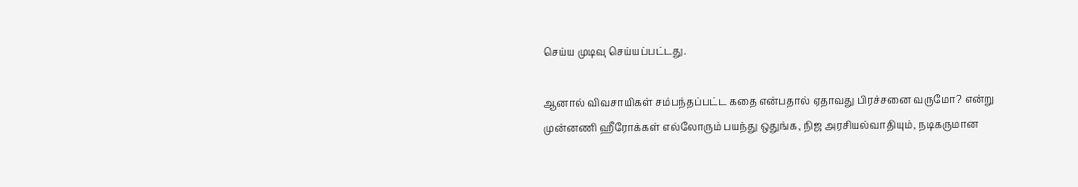செய்ய முடிவு செய்யப்பட்டது.

ஆனால் விவசாயிகள் சம்பந்தப்பட்ட கதை என்பதால் ஏதாவது பிரச்சனை வருமோ? என்று முன்னணி ஹீரோக்கள் எல்லோரும் பயந்து ஒதுங்க, நிஜ அரசியல்வாதியும், நடிகருமான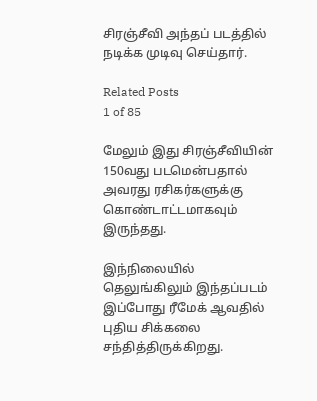சிரஞ்சீவி அந்தப் படத்தில் நடிக்க முடிவு செய்தார்.

Related Posts
1 of 85

மேலும் இது சிரஞ்சீவியின் 150வது படமென்பதால் அவரது ரசிகர்களுக்கு கொண்டாட்டமாகவும் இருந்தது.

இந்நிலையில் தெலுங்கிலும் இந்தப்படம் இப்போது ரீமேக் ஆவதில் புதிய சிக்கலை சந்தித்திருக்கிறது.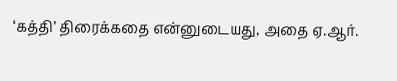‘கத்தி’ திரைக்கதை என்னுடையது, அதை ஏ.ஆர்.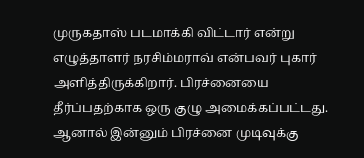முருகதாஸ் படமாக்கி விட்டார் என்று எழுத்தாளர் நரசிம்மராவ் என்பவர் புகார் அளித்திருக்கிறார். பிரச்னையை தீர்ப்பதற்காக ஒரு குழு அமைக்கப்பட்டது. ஆனால் இன்னும் பிரச்னை முடிவுக்கு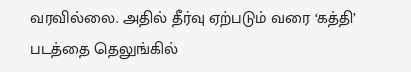வரவில்லை. அதில் தீர்வு ஏற்படும் வரை ‘கத்தி’ படத்தை தெலுங்கில்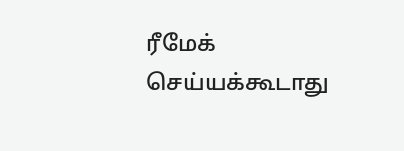ரீமேக் செய்யக்கூடாது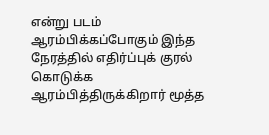என்று படம் ஆரம்பிக்கப்போகும் இந்த நேரத்தில் எதிர்ப்புக் குரல் கொடுக்க ஆரம்பித்திருக்கிறார் மூத்த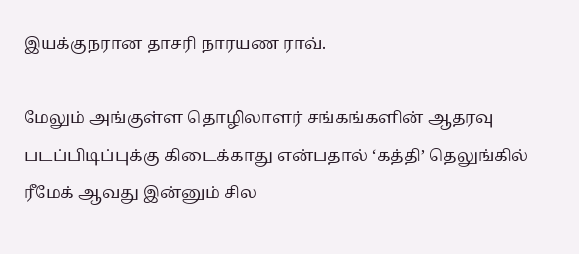இயக்குநரான தாசரி நாரயண ராவ்.

மேலும் அங்குள்ள தொழிலாளர் சங்கங்களின் ஆதரவு படப்பிடிப்புக்கு கிடைக்காது என்பதால் ‘கத்தி’ தெலுங்கில் ரீமேக் ஆவது இன்னும் சில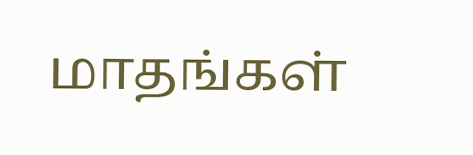மாதங்கள்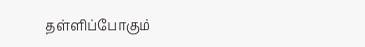தள்ளிப்போகும்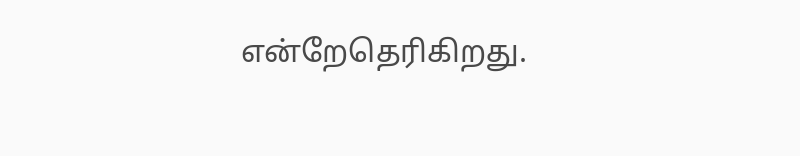என்றேதெரிகிறது.